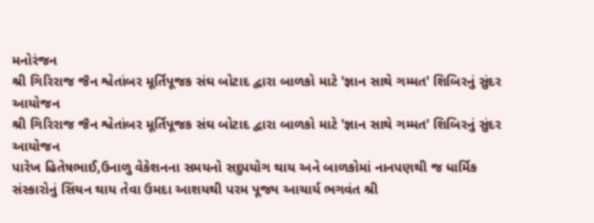મનોરંજન
શ્રી ગિરિરાજ જૈન શ્વેતાંબર મૂર્તિપૂજક સંઘ બોટાદ દ્વારા બાળકો માટે 'જ્ઞાન સાથે ગમ્મત' શિબિરનું સુંદર આયોજન
શ્રી ગિરિરાજ જૈન શ્વેતાંબર મૂર્તિપૂજક સંઘ બોટાદ દ્વારા બાળકો માટે 'જ્ઞાન સાથે ગમ્મત' શિબિરનું સુંદર આયોજન
પારેખ હિતેષભાઈ,ઉનાળુ વેકેશનના સમયનો સદુપયોગ થાય અને બાળકોમાં નાનપણથી જ ધાર્મિક સંસ્કારોનું સિંચન થાય તેવા ઉમદા આશયથી પરમ પૂજ્ય આચાર્ય ભગવંત શ્રી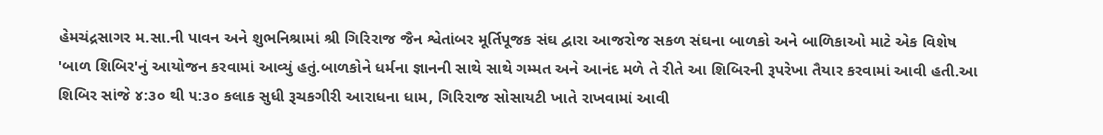હેમચંદ્રસાગર મ.સા.ની પાવન અને શુભનિશ્રામાં શ્રી ગિરિરાજ જૈન શ્વેતાંબર મૂર્તિપૂજક સંઘ દ્વારા આજરોજ સકળ સંઘના બાળકો અને બાળિકાઓ માટે એક વિશેષ 'બાળ શિબિર'નું આયોજન કરવામાં આવ્યું હતું.બાળકોને ધર્મના જ્ઞાનની સાથે સાથે ગમ્મત અને આનંદ મળે તે રીતે આ શિબિરની રૂપરેખા તૈયાર કરવામાં આવી હતી.આ શિબિર સાંજે ૪:૩૦ થી ૫:૩૦ કલાક સુધી રૂચકગીરી આરાધના ધામ, ગિરિરાજ સોસાયટી ખાતે રાખવામાં આવી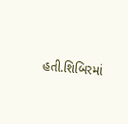હતી.શિબિરમાં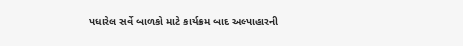પધારેલ સર્વે બાળકો માટે કાર્યક્રમ બાદ અલ્પાહારની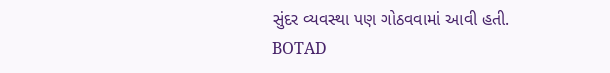સુંદર વ્યવસ્થા પણ ગોઠવવામાં આવી હતી.
BOTAD